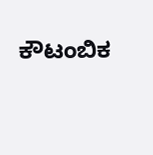ಕೌಟಂಬಿಕ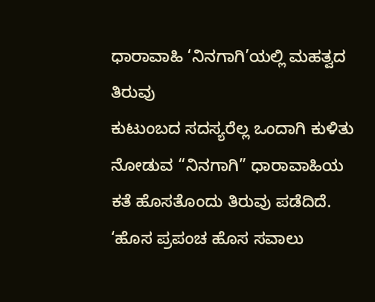ಧಾರಾವಾಹಿ ‘ನಿನಗಾಗಿ’ಯಲ್ಲಿ ಮಹತ್ವದ ತಿರುವು
ಕುಟುಂಬದ ಸದಸ್ಯರೆಲ್ಲ ಒಂದಾಗಿ ಕುಳಿತು ನೋಡುವ “ನಿನಗಾಗಿ” ಧಾರಾವಾಹಿಯ ಕತೆ ಹೊಸತೊಂದು ತಿರುವು ಪಡೆದಿದೆ. ‘ಹೊಸ ಪ್ರಪಂಚ ಹೊಸ ಸವಾಲು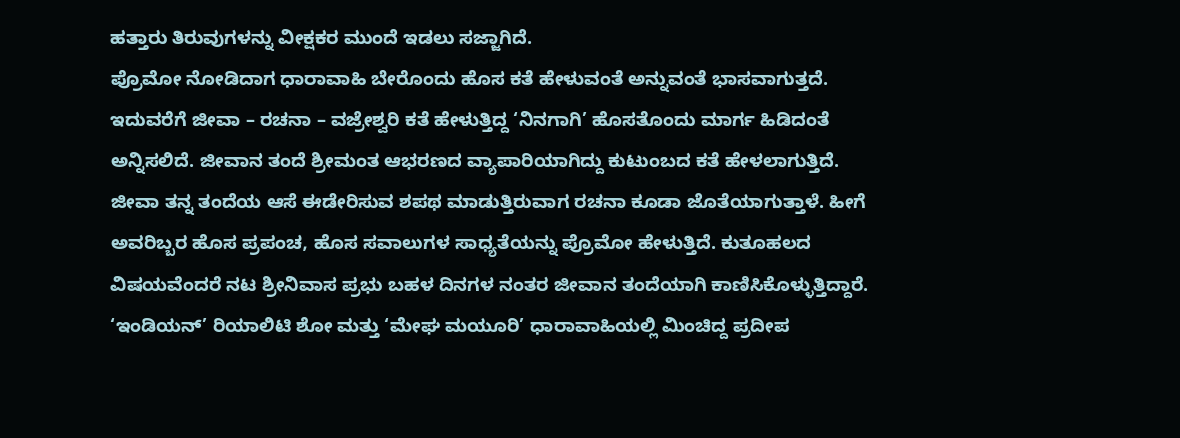ಹತ್ತಾರು ತಿರುವುಗಳನ್ನು ವೀಕ್ಷಕರ ಮುಂದೆ ಇಡಲು ಸಜ್ಜಾಗಿದೆ.
ಪ್ರೊಮೋ ನೋಡಿದಾಗ ಧಾರಾವಾಹಿ ಬೇರೊಂದು ಹೊಸ ಕತೆ ಹೇಳುವಂತೆ ಅನ್ನುವಂತೆ ಭಾಸವಾಗುತ್ತದೆ. ಇದುವರೆಗೆ ಜೀವಾ – ರಚನಾ – ವಜ್ರೇಶ್ವರಿ ಕತೆ ಹೇಳುತ್ತಿದ್ದ ‘ನಿನಗಾಗಿ’ ಹೊಸತೊಂದು ಮಾರ್ಗ ಹಿಡಿದಂತೆ ಅನ್ನಿಸಲಿದೆ. ಜೀವಾನ ತಂದೆ ಶ್ರೀಮಂತ ಆಭರಣದ ವ್ಯಾಪಾರಿಯಾಗಿದ್ದು ಕುಟುಂಬದ ಕತೆ ಹೇಳಲಾಗುತ್ತಿದೆ.
ಜೀವಾ ತನ್ನ ತಂದೆಯ ಆಸೆ ಈಡೇರಿಸುವ ಶಪಥ ಮಾಡುತ್ತಿರುವಾಗ ರಚನಾ ಕೂಡಾ ಜೊತೆಯಾಗುತ್ತಾಳೆ. ಹೀಗೆ ಅವರಿಬ್ಬರ ಹೊಸ ಪ್ರಪಂಚ, ಹೊಸ ಸವಾಲುಗಳ ಸಾಧ್ಯತೆಯನ್ನು ಪ್ರೊಮೋ ಹೇಳುತ್ತಿದೆ. ಕುತೂಹಲದ ವಿಷಯವೆಂದರೆ ನಟ ಶ್ರೀನಿವಾಸ ಪ್ರಭು ಬಹಳ ದಿನಗಳ ನಂತರ ಜೀವಾನ ತಂದೆಯಾಗಿ ಕಾಣಿಸಿಕೊಳ್ಳುತ್ತಿದ್ದಾರೆ.
‘ಇಂಡಿಯನ್’ ರಿಯಾಲಿಟಿ ಶೋ ಮತ್ತು ‘ಮೇಘ ಮಯೂರಿ’ ಧಾರಾವಾಹಿಯಲ್ಲಿ ಮಿಂಚಿದ್ದ ಪ್ರದೀಪ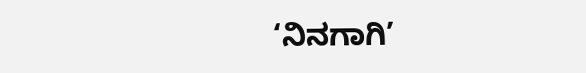‘ನಿನಗಾಗಿ’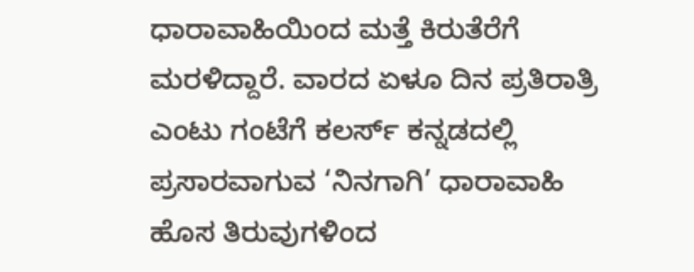ಧಾರಾವಾಹಿಯಿಂದ ಮತ್ತೆ ಕಿರುತೆರೆಗೆ ಮರಳಿದ್ದಾರೆ. ವಾರದ ಏಳೂ ದಿನ ಪ್ರತಿರಾತ್ರಿ ಎಂಟು ಗಂಟೆಗೆ ಕಲರ್ಸ್ ಕನ್ನಡದಲ್ಲಿ ಪ್ರಸಾರವಾಗುವ ‘ನಿನಗಾಗಿ’ ಧಾರಾವಾಹಿ ಹೊಸ ತಿರುವುಗಳಿಂದ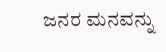ಜನರ ಮನವನ್ನು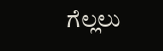ಗೆಲ್ಲಲು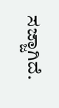ಸಜ್ಜಾಗಿದೆ.